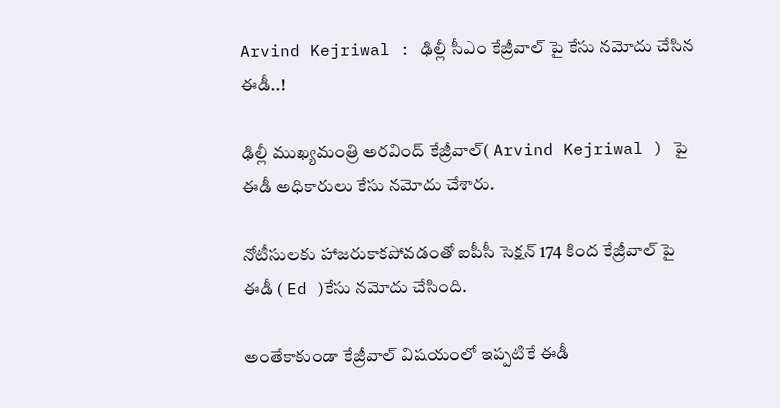Arvind Kejriwal : ఢిల్లీ సీఎం కేజ్రీవాల్ పై కేసు నమోదు చేసిన ఈడీ..!

ఢిల్లీ ముఖ్యమంత్రి అరవింద్ కేజ్రీవాల్( Arvind Kejriwal ) పై ఈడీ అధికారులు కేసు నమోదు చేశారు.

నోటీసులకు హాజరుకాకపోవడంతో ఐపీసీ సెక్షన్ 174 కింద కేజ్రీవాల్ పై ఈడీ ( Ed )కేసు నమోదు చేసింది.

అంతేకాకుండా కేజ్రీవాల్ విషయంలో ఇప్పటికే ఈడీ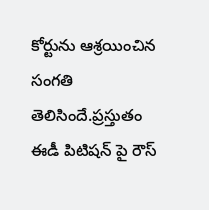కోర్టును ఆశ్రయించిన సంగతి తెలిసిందే.ప్రస్తుతం ఈడీ పిటిషన్ పై రౌస్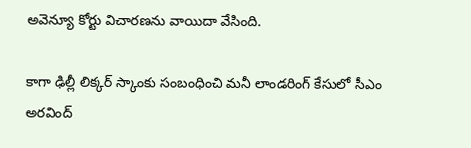అవెన్యూ కోర్టు విచారణను వాయిదా వేసింది.

కాగా ఢిల్లీ లిక్కర్ స్కాంకు సంబంధించి మనీ లాండరింగ్ కేసులో సీఎం అరవింద్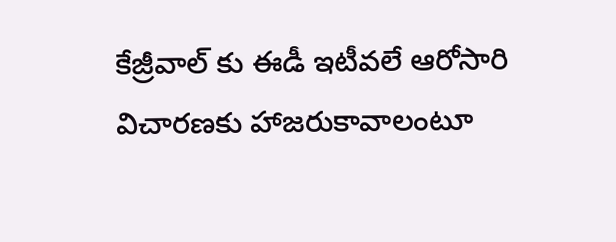కేజ్రీవాల్ కు ఈడీ ఇటీవలే ఆరోసారి విచారణకు హాజరుకావాలంటూ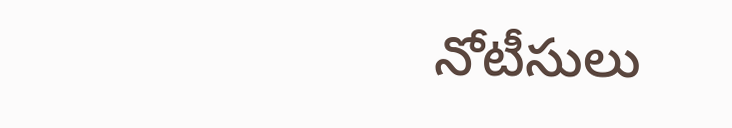నోటీసులు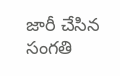జారీ చేసిన సంగతి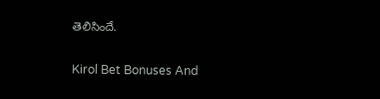తెలిసిందే.

Kirol Bet Bonuses And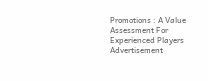Promotions : A Value Assessment For Experienced Players
Advertisement